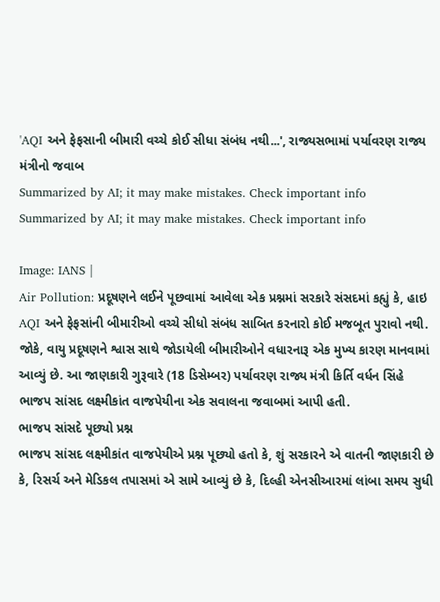'AQI અને ફેફસાની બીમારી વચ્ચે કોઈ સીધા સંબંધ નથી...', રાજ્યસભામાં પર્યાવરણ રાજ્ય મંત્રીનો જવાબ
Summarized by AI; it may make mistakes. Check important info
Summarized by AI; it may make mistakes. Check important info

Image: IANS |
Air Pollution: પ્રદૂષણને લઈને પૂછવામાં આવેલા એક પ્રશ્નમાં સરકારે સંસદમાં કહ્યું કે, હાઇ AQI અને ફેફસાંની બીમારીઓ વચ્ચે સીધો સંબંધ સાબિત કરનારો કોઈ મજબૂત પુરાવો નથી. જોકે, વાયુ પ્રદૂષણને શ્વાસ સાથે જોડાયેલી બીમારીઓને વધારનારૂ એક મુખ્ય કારણ માનવામાં આવ્યું છે. આ જાણકારી ગુરૂવારે (18 ડિસેમ્બર) પર્યાવરણ રાજ્ય મંત્રી કિર્તિ વર્ધન સિંહે ભાજપ સાંસદ લક્ષ્મીકાંત વાજપેયીના એક સવાલના જવાબમાં આપી હતી.
ભાજપ સાંસદે પૂછ્યો પ્રશ્ન
ભાજપ સાંસદ લક્ષ્મીકાંત વાજપેયીએ પ્રશ્ન પૂછ્યો હતો કે, શું સરકારને એ વાતની જાણકારી છે કે, રિસર્ચ અને મેડિકલ તપાસમાં એ સામે આવ્યું છે કે, દિલ્હી એનસીઆરમાં લાંબા સમય સુધી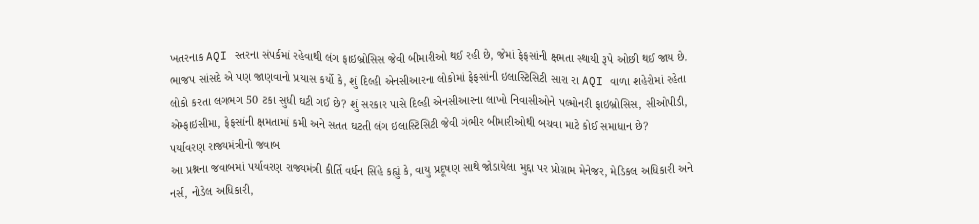ખતરનાક AQI સ્તરના સંપર્કમાં રહેવાથી લંગ ફાઇબ્રોસિસ જેવી બીમારીઓ થઈ રહી છે, જેમાં ફેફસાંની ક્ષમતા સ્થાયી રૂપે ઓછી થઈ જાય છે. ભાજપ સાંસદે એ પણ જાણવાનો પ્રયાસ કર્યો કે, શું દિલ્હી એનસીઆરના લોકોમાં ફેફસાંની ઇલાસ્ટિસિટી સારા રા AQI વાળા શહેરોમાં રહેતા લોકો કરતા લગભગ 50 ટકા સુધી ઘટી ગઈ છે? શું સરકાર પાસે દિલ્હી એનસીઆરના લાખો નિવાસીઓને પલ્મોનરી ફાઇબ્રોસિસ, સીઓપીડી, એમ્ફાઇસીમા, ફેફસાંની ક્ષમતામાં કમી અને સતત ઘટતી લંગ ઇલાસ્ટિસિટી જેવી ગંભીર બીમારીઓથી બચવા માટે કોઈ સમાધાન છે?
પર્યાવરણ રાજ્યમંત્રીનો જવાબ
આ પ્રશ્નના જવાબમાં પર્યાવરણ રાજ્યમંત્રી કીર્તિ વર્ધન સિંહે કહ્યું કે, વાયુ પ્રદૂષણ સાથે જોડાયેલા મુદ્દા પર પ્રોગ્રામ મેનેજર, મેડિકલ અધિકારી અને નર્સ, નોડેલ અધિકારી,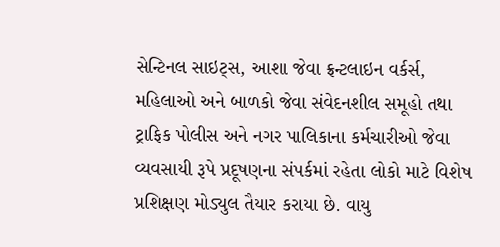સેન્ટિનલ સાઇટ્સ, આશા જેવા ફ્રન્ટલાઇન વર્કર્સ, મહિલાઓ અને બાળકો જેવા સંવેદનશીલ સમૂહો તથા ટ્રાફિક પોલીસ અને નગર પાલિકાના કર્મચારીઓ જેવા વ્યવસાયી રૂપે પ્રદૂષણના સંપર્કમાં રહેતા લોકો માટે વિશેષ પ્રશિક્ષણ મોડ્યુલ તૈયાર કરાયા છે. વાયુ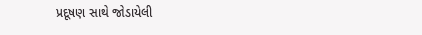પ્રદૂષણ સાથે જોડાયેલી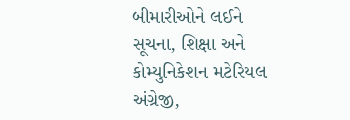બીમારીઓને લઈને સૂચના, શિક્ષા અને કોમ્યુનિકેશન મટેરિયલ અંગ્રેજી,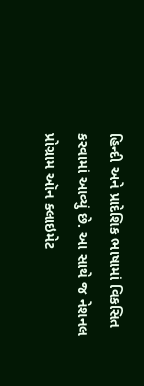હિન્દી અને પ્રાદેશિક ભાષામાં વિકસિત કરવામાં આવ્યું છે. આ સાથે જ નેશનલ પ્રોગ્રામ ઑન ક્લાઇમેટ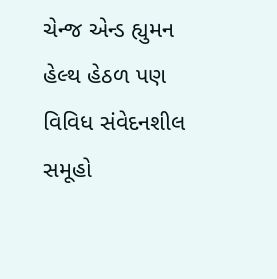ચેન્જ એન્ડ હ્યુમન હેલ્થ હેઠળ પણ વિવિધ સંવેદનશીલ સમૂહો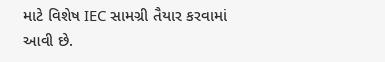માટે વિશેષ IEC સામગ્રી તૈયાર કરવામાં આવી છે.